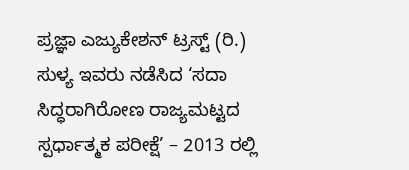ಪ್ರಜ್ಞಾ ಎಜ್ಯುಕೇಶನ್ ಟ್ರಸ್ಟ್ (ರಿ.) ಸುಳ್ಯ ಇವರು ನಡೆಸಿದ ‘ಸದಾ ಸಿದ್ಧರಾಗಿರೋಣ ರಾಜ್ಯಮಟ್ಟದ ಸ್ಪರ್ಧಾತ್ಮಕ ಪರೀಕ್ಷೆ’ – 2013 ರಲ್ಲಿ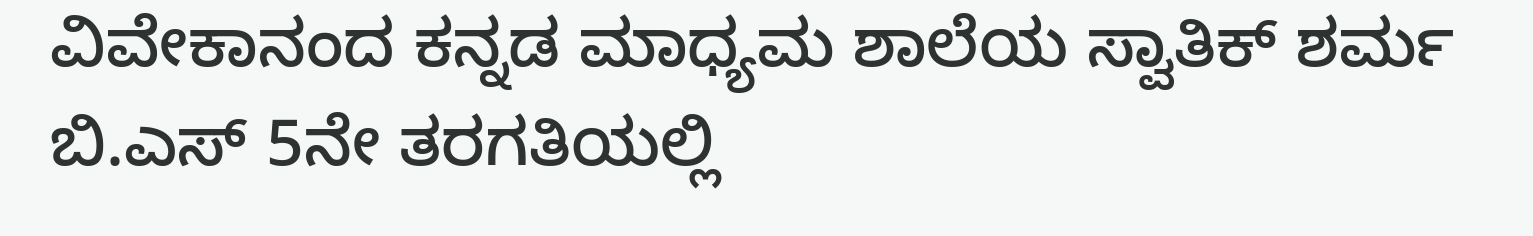ವಿವೇಕಾನಂದ ಕನ್ನಡ ಮಾಧ್ಯಮ ಶಾಲೆಯ ಸ್ವಾತಿಕ್ ಶರ್ಮ ಬಿ.ಎಸ್ 5ನೇ ತರಗತಿಯಲ್ಲಿ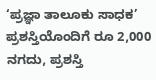‘ಪ್ರಜ್ಞಾ ತಾಲೂಕು ಸಾಧಕ’ ಪ್ರಶಸ್ತಿಯೊಂದಿಗೆ ರೂ 2,000 ನಗದು, ಪ್ರಶಸ್ತಿ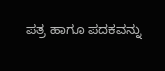ಪತ್ರ ಹಾಗೂ ಪದಕವನ್ನು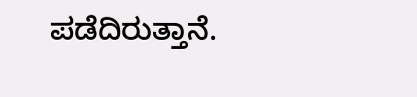ಪಡೆದಿರುತ್ತಾನೆ.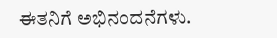ಈತನಿಗೆ ಅಭಿನಂದನೆಗಳು.